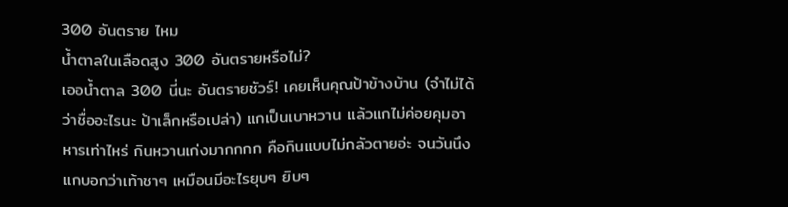300 อันตราย ไหม
น้ำตาลในเลือดสูง 300 อันตรายหรือไม่?
เออน้ำตาล 300 นี่นะ อันตรายชัวร์! เคยเห็นคุณป้าข้างบ้าน (จำไม่ได้ว่าชื่ออะไรนะ ป้าเล็กหรือเปล่า) แกเป็นเบาหวาน แล้วแกไม่ค่อยคุมอาหารเท่าไหร่ กินหวานเก่งมากกกก คือกินแบบไม่กลัวตายอ่ะ จนวันนึงแกบอกว่าเท้าชาๆ เหมือนมีอะไรยุบๆ ยิบๆ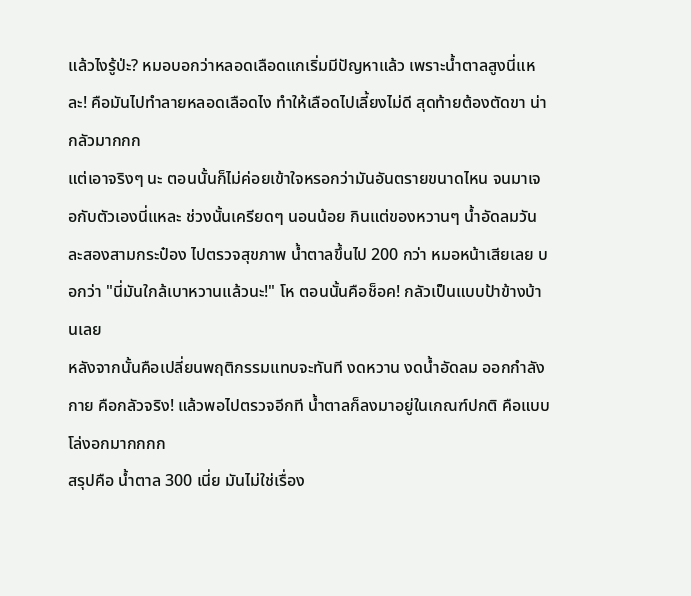แล้วไงรู้ป่ะ? หมอบอกว่าหลอดเลือดแกเริ่มมีปัญหาแล้ว เพราะน้ำตาลสูงนี่แหละ! คือมันไปทำลายหลอดเลือดไง ทำให้เลือดไปเลี้ยงไม่ดี สุดท้ายต้องตัดขา น่ากลัวมากกก
แต่เอาจริงๆ นะ ตอนนั้นก็ไม่ค่อยเข้าใจหรอกว่ามันอันตรายขนาดไหน จนมาเจอกับตัวเองนี่แหละ ช่วงนั้นเครียดๆ นอนน้อย กินแต่ของหวานๆ น้ำอัดลมวันละสองสามกระป๋อง ไปตรวจสุขภาพ น้ำตาลขึ้นไป 200 กว่า หมอหน้าเสียเลย บอกว่า "นี่มันใกล้เบาหวานแล้วนะ!" โห ตอนนั้นคือช็อค! กลัวเป็นแบบป้าข้างบ้านเลย
หลังจากนั้นคือเปลี่ยนพฤติกรรมแทบจะทันที งดหวาน งดน้ำอัดลม ออกกำลังกาย คือกลัวจริง! แล้วพอไปตรวจอีกที น้ำตาลก็ลงมาอยู่ในเกณฑ์ปกติ คือแบบโล่งอกมากกกก
สรุปคือ น้ำตาล 300 เนี่ย มันไม่ใช่เรื่อง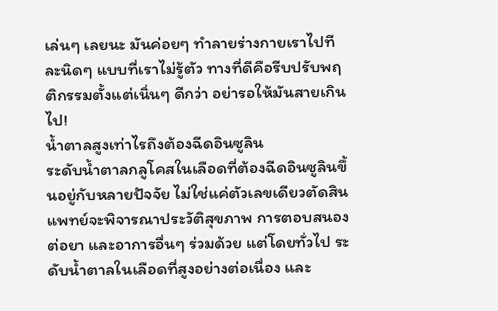เล่นๆ เลยนะ มันค่อยๆ ทำลายร่างกายเราไปทีละนิดๆ แบบที่เราไม่รู้ตัว ทางที่ดีคือรีบปรับพฤติกรรมตั้งแต่เนิ่นๆ ดีกว่า อย่ารอให้มันสายเกินไป!
น้ำตาลสูงเท่าไรถึงต้องฉีดอินซูลิน
ระดับน้ำตาลกลูโคสในเลือดที่ต้องฉีดอินซูลินขึ้นอยู่กับหลายปัจจัย ไม่ใช่แค่ตัวเลขเดียวตัดสิน แพทย์จะพิจารณาประวัติสุขภาพ การตอบสนองต่อยา และอาการอื่นๆ ร่วมด้วย แต่โดยทั่วไป ระดับน้ำตาลในเลือดที่สูงอย่างต่อเนื่อง และ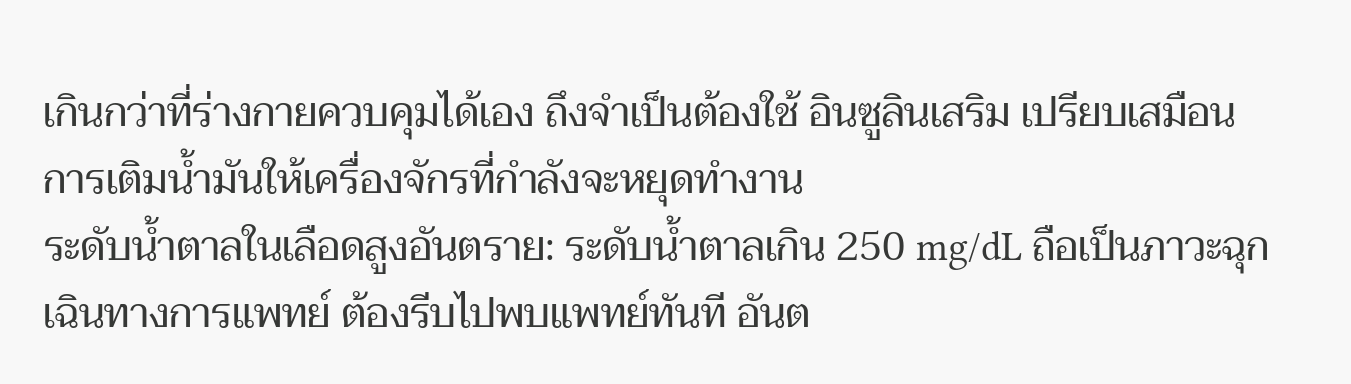เกินกว่าที่ร่างกายควบคุมได้เอง ถึงจำเป็นต้องใช้ อินซูลินเสริม เปรียบเสมือนการเติมน้ำมันให้เครื่องจักรที่กำลังจะหยุดทำงาน
ระดับน้ำตาลในเลือดสูงอันตราย: ระดับน้ำตาลเกิน 250 mg/dL ถือเป็นภาวะฉุกเฉินทางการแพทย์ ต้องรีบไปพบแพทย์ทันที อันต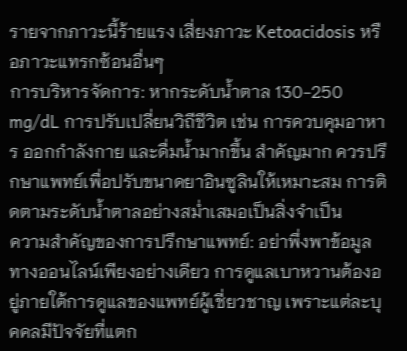รายจากภาวะนี้ร้ายแรง เสี่ยงภาวะ Ketoacidosis หรือภาวะแทรกซ้อนอื่นๆ
การบริหารจัดการ: หากระดับน้ำตาล 130-250 mg/dL การปรับเปลี่ยนวิถีชีวิต เช่น การควบคุมอาหาร ออกกำลังกาย และดื่มน้ำมากขึ้น สำคัญมาก ควรปรึกษาแพทย์เพื่อปรับขนาดยาอินซูลินให้เหมาะสม การติดตามระดับน้ำตาลอย่างสม่ำเสมอเป็นสิ่งจำเป็น
ความสำคัญของการปรึกษาแพทย์: อย่าพึ่งพาข้อมูลทางออนไลน์เพียงอย่างเดียว การดูแลเบาหวานต้องอยู่ภายใต้การดูแลของแพทย์ผู้เชี่ยวชาญ เพราะแต่ละบุคคลมีปัจจัยที่แตก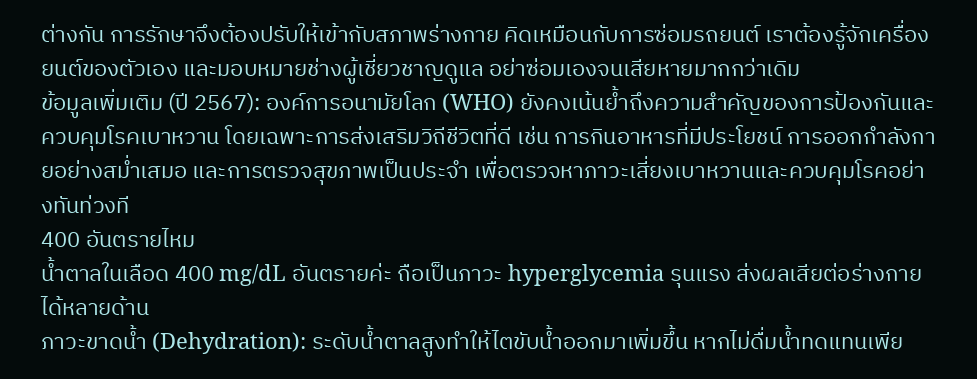ต่างกัน การรักษาจึงต้องปรับให้เข้ากับสภาพร่างกาย คิดเหมือนกับการซ่อมรถยนต์ เราต้องรู้จักเครื่องยนต์ของตัวเอง และมอบหมายช่างผู้เชี่ยวชาญดูแล อย่าซ่อมเองจนเสียหายมากกว่าเดิม
ข้อมูลเพิ่มเติม (ปี 2567): องค์การอนามัยโลก (WHO) ยังคงเน้นย้ำถึงความสำคัญของการป้องกันและควบคุมโรคเบาหวาน โดยเฉพาะการส่งเสริมวิถีชีวิตที่ดี เช่น การกินอาหารที่มีประโยชน์ การออกกำลังกายอย่างสม่ำเสมอ และการตรวจสุขภาพเป็นประจำ เพื่อตรวจหาภาวะเสี่ยงเบาหวานและควบคุมโรคอย่างทันท่วงที
400 อันตรายไหม
น้ำตาลในเลือด 400 mg/dL อันตรายค่ะ ถือเป็นภาวะ hyperglycemia รุนแรง ส่งผลเสียต่อร่างกายได้หลายด้าน
ภาวะขาดน้ำ (Dehydration): ระดับน้ำตาลสูงทำให้ไตขับน้ำออกมาเพิ่มขึ้น หากไม่ดื่มน้ำทดแทนเพีย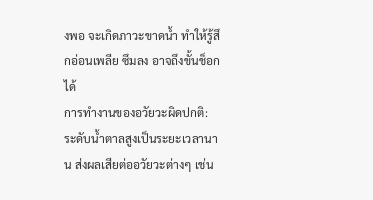งพอ จะเกิดภาวะขาดน้ำ ทำให้รู้สึกอ่อนเพลีย ซึมลง อาจถึงขั้นช็อกได้
การทำงานของอวัยวะผิดปกติ: ระดับน้ำตาลสูงเป็นระยะเวลานาน ส่งผลเสียต่ออวัยวะต่างๆ เช่น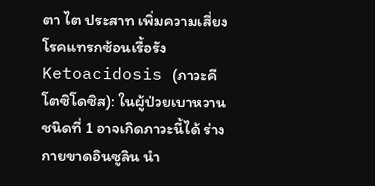ตา ไต ประสาท เพิ่มความเสี่ยงโรคแทรกซ้อนเรื้อรัง
Ketoacidosis (ภาวะคีโตซิโดซิส): ในผู้ป่วยเบาหวานชนิดที่ 1 อาจเกิดภาวะนี้ได้ ร่างกายขาดอินซูลิน นำ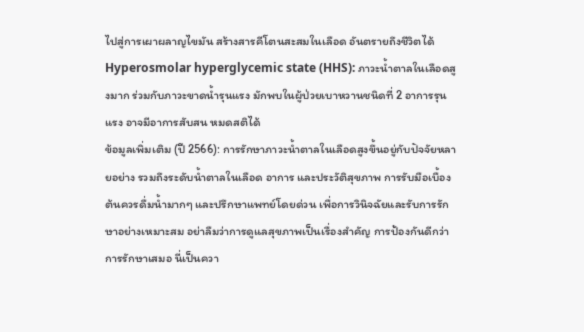ไปสู่การเผาผลาญไขมัน สร้างสารคีโตนสะสมในเลือด อันตรายถึงชีวิตได้
Hyperosmolar hyperglycemic state (HHS): ภาวะน้ำตาลในเลือดสูงมาก ร่วมกับภาวะขาดน้ำรุนแรง มักพบในผู้ป่วยเบาหวานชนิดที่ 2 อาการรุนแรง อาจมีอาการสับสน หมดสติได้
ข้อมูลเพิ่มเติม (ปี 2566): การรักษาภาวะน้ำตาลในเลือดสูงขึ้นอยู่กับปัจจัยหลายอย่าง รวมถึงระดับน้ำตาลในเลือด อาการ และประวัติสุขภาพ การรับมือเบื้องต้นควรดื่มน้ำมากๆ และปรึกษาแพทย์โดยด่วน เพื่อการวินิจฉัยและรับการรักษาอย่างเหมาะสม อย่าลืมว่าการดูแลสุขภาพเป็นเรื่องสำคัญ การป้องกันดีกว่าการรักษาเสมอ นี่เป็นควา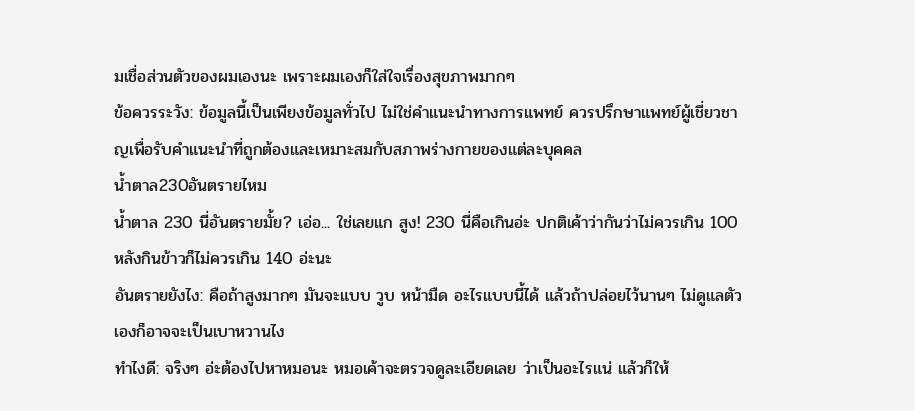มเชื่อส่วนตัวของผมเองนะ เพราะผมเองก็ใส่ใจเรื่องสุขภาพมากๆ
ข้อควรระวัง: ข้อมูลนี้เป็นเพียงข้อมูลทั่วไป ไม่ใช่คำแนะนำทางการแพทย์ ควรปรึกษาแพทย์ผู้เชี่ยวชาญเพื่อรับคำแนะนำที่ถูกต้องและเหมาะสมกับสภาพร่างกายของแต่ละบุคคล
น้ำตาล230อันตรายไหม
น้ำตาล 230 นี่อันตรายมั้ย? เอ่อ... ใช่เลยแก สูง! 230 นี่คือเกินอ่ะ ปกติเค้าว่ากันว่าไม่ควรเกิน 100 หลังกินข้าวก็ไม่ควรเกิน 140 อ่ะนะ
อันตรายยังไง: คือถ้าสูงมากๆ มันจะแบบ วูบ หน้ามืด อะไรแบบนี้ได้ แล้วถ้าปล่อยไว้นานๆ ไม่ดูแลตัวเองก็อาจจะเป็นเบาหวานไง
ทำไงดี: จริงๆ อ่ะต้องไปหาหมอนะ หมอเค้าจะตรวจดูละเอียดเลย ว่าเป็นอะไรแน่ แล้วก็ให้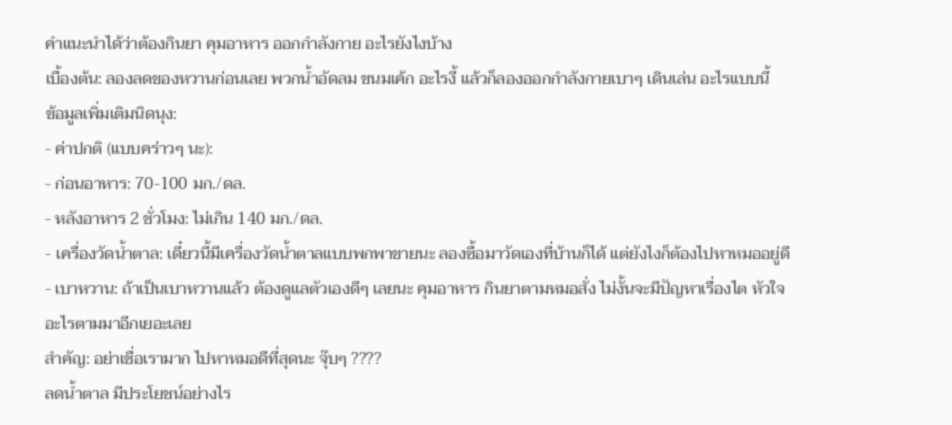คำแนะนำได้ว่าต้องกินยา คุมอาหาร ออกกำลังกาย อะไรยังไงบ้าง
เบื้องต้น: ลองลดของหวานก่อนเลย พวกน้ำอัดลม ขนมเค้ก อะไรงี้ แล้วก็ลองออกกำลังกายเบาๆ เดินเล่น อะไรแบบนี้
ข้อมูลเพิ่มเติมนิดนุง:
- ค่าปกติ (แบบคร่าวๆ นะ):
- ก่อนอาหาร: 70-100 มก./ดล.
- หลังอาหาร 2 ชั่วโมง: ไม่เกิน 140 มก./ดล.
- เครื่องวัดน้ำตาล: เดี๋ยวนี้มีเครื่องวัดน้ำตาลแบบพกพาขายนะ ลองซื้อมาวัดเองที่บ้านก็ได้ แต่ยังไงก็ต้องไปหาหมออยู่ดี
- เบาหวาน: ถ้าเป็นเบาหวานแล้ว ต้องดูแลตัวเองดีๆ เลยนะ คุมอาหาร กินยาตามหมอสั่ง ไม่งั้นจะมีปัญหาเรื่องไต หัวใจ อะไรตามมาอีกเยอะเลย
สำคัญ: อย่าเชื่อเรามาก ไปหาหมอดีที่สุดนะ จุ๊บๆ ????
ลดน้ำตาล มีประโยชน์อย่างไร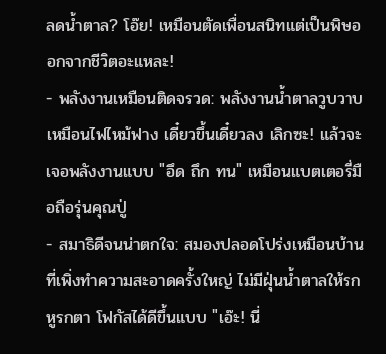ลดน้ำตาล? โอ๊ย! เหมือนตัดเพื่อนสนิทแต่เป็นพิษออกจากชีวิตอะแหละ!
- พลังงานเหมือนติดจรวด: พลังงานน้ำตาลวูบวาบเหมือนไฟไหม้ฟาง เดี๋ยวขึ้นเดี๋ยวลง เลิกซะ! แล้วจะเจอพลังงานแบบ "อึด ถึก ทน" เหมือนแบตเตอรี่มือถือรุ่นคุณปู่
- สมาธิดีจนน่าตกใจ: สมองปลอดโปร่งเหมือนบ้านที่เพิ่งทำความสะอาดครั้งใหญ่ ไม่มีฝุ่นน้ำตาลให้รกหูรกตา โฟกัสได้ดีขึ้นแบบ "เอ๊ะ! นี่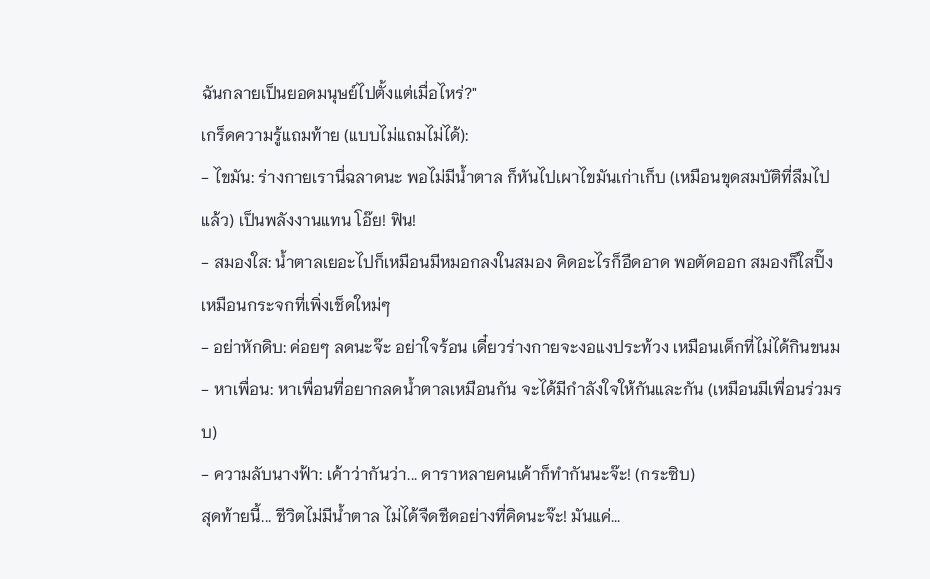ฉันกลายเป็นยอดมนุษย์ไปตั้งแต่เมื่อไหร่?"
เกร็ดความรู้แถมท้าย (แบบไม่แถมไม่ได้):
- ไขมัน: ร่างกายเรานี่ฉลาดนะ พอไม่มีน้ำตาล ก็หันไปเผาไขมันเก่าเก็บ (เหมือนขุดสมบัติที่ลืมไปแล้ว) เป็นพลังงานแทน โอ๊ย! ฟิน!
- สมองใส: น้ำตาลเยอะไปก็เหมือนมีหมอกลงในสมอง คิดอะไรก็อืดอาด พอตัดออก สมองก็ใสปิ๊ง เหมือนกระจกที่เพิ่งเช็ดใหม่ๆ
- อย่าหักดิบ: ค่อยๆ ลดนะจ๊ะ อย่าใจร้อน เดี๋ยวร่างกายจะงอแงประท้วง เหมือนเด็กที่ไม่ได้กินขนม
- หาเพื่อน: หาเพื่อนที่อยากลดน้ำตาลเหมือนกัน จะได้มีกำลังใจให้กันและกัน (เหมือนมีเพื่อนร่วมรบ)
- ความลับนางฟ้า: เค้าว่ากันว่า... ดาราหลายคนเค้าก็ทำกันนะจ๊ะ! (กระซิบ)
สุดท้ายนี้... ชีวิตไม่มีน้ำตาล ไม่ได้จืดชืดอย่างที่คิดนะจ๊ะ! มันแค่...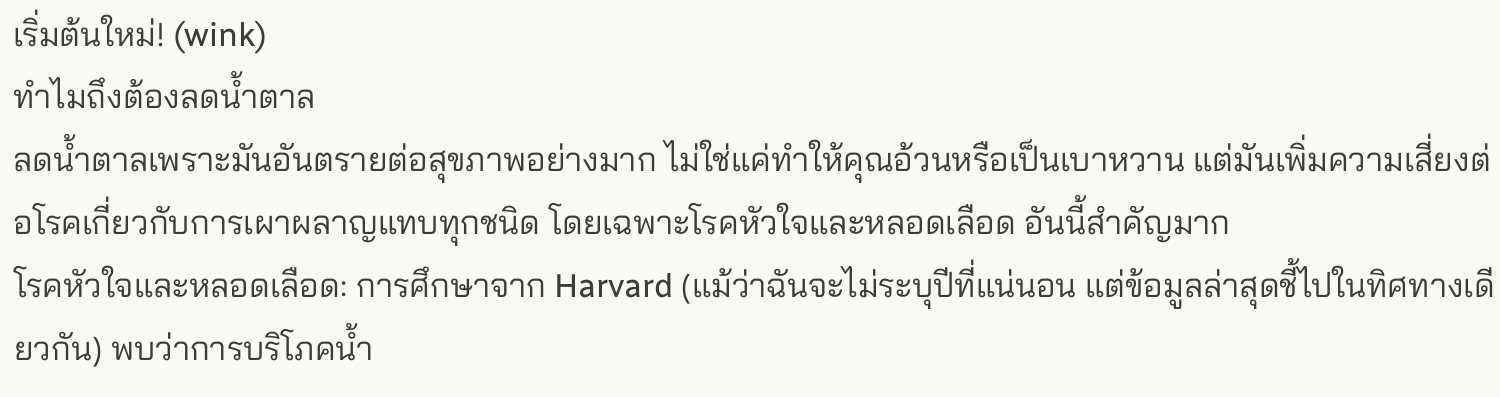เริ่มต้นใหม่! (wink)
ทำไมถึงต้องลดน้ำตาล
ลดน้ำตาลเพราะมันอันตรายต่อสุขภาพอย่างมาก ไม่ใช่แค่ทำให้คุณอ้วนหรือเป็นเบาหวาน แต่มันเพิ่มความเสี่ยงต่อโรคเกี่ยวกับการเผาผลาญแทบทุกชนิด โดยเฉพาะโรคหัวใจและหลอดเลือด อันนี้สำคัญมาก
โรคหัวใจและหลอดเลือด: การศึกษาจาก Harvard (แม้ว่าฉันจะไม่ระบุปีที่แน่นอน แต่ข้อมูลล่าสุดชี้ไปในทิศทางเดียวกัน) พบว่าการบริโภคน้ำ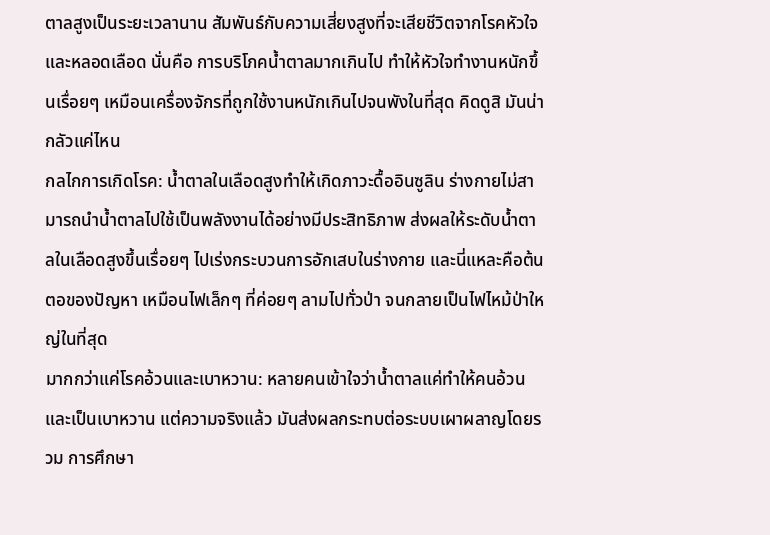ตาลสูงเป็นระยะเวลานาน สัมพันธ์กับความเสี่ยงสูงที่จะเสียชีวิตจากโรคหัวใจและหลอดเลือด นั่นคือ การบริโภคน้ำตาลมากเกินไป ทำให้หัวใจทำงานหนักขึ้นเรื่อยๆ เหมือนเครื่องจักรที่ถูกใช้งานหนักเกินไปจนพังในที่สุด คิดดูสิ มันน่ากลัวแค่ไหน
กลไกการเกิดโรค: น้ำตาลในเลือดสูงทำให้เกิดภาวะดื้ออินซูลิน ร่างกายไม่สามารถนำน้ำตาลไปใช้เป็นพลังงานได้อย่างมีประสิทธิภาพ ส่งผลให้ระดับน้ำตาลในเลือดสูงขึ้นเรื่อยๆ ไปเร่งกระบวนการอักเสบในร่างกาย และนี่แหละคือต้นตอของปัญหา เหมือนไฟเล็กๆ ที่ค่อยๆ ลามไปทั่วป่า จนกลายเป็นไฟไหม้ป่าใหญ่ในที่สุด
มากกว่าแค่โรคอ้วนและเบาหวาน: หลายคนเข้าใจว่าน้ำตาลแค่ทำให้คนอ้วนและเป็นเบาหวาน แต่ความจริงแล้ว มันส่งผลกระทบต่อระบบเผาผลาญโดยรวม การศึกษา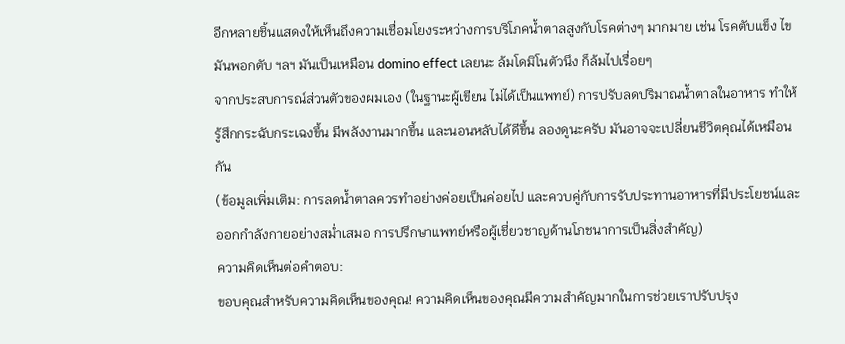อีกหลายชิ้นแสดงให้เห็นถึงความเชื่อมโยงระหว่างการบริโภคน้ำตาลสูงกับโรคต่างๆ มากมาย เช่น โรคตับแข็ง ไขมันพอกตับ ฯลฯ มันเป็นเหมือน domino effect เลยนะ ล้มโดมิโนตัวนึง ก็ล้มไปเรื่อยๆ
จากประสบการณ์ส่วนตัวของผมเอง (ในฐานะผู้เขียน ไม่ได้เป็นแพทย์) การปรับลดปริมาณน้ำตาลในอาหาร ทำให้รู้สึกกระฉับกระเฉงขึ้น มีพลังงานมากขึ้น และนอนหลับได้ดีขึ้น ลองดูนะครับ มันอาจจะเปลี่ยนชีวิตคุณได้เหมือนกัน
(ข้อมูลเพิ่มเติม: การลดน้ำตาลควรทำอย่างค่อยเป็นค่อยไป และควบคู่กับการรับประทานอาหารที่มีประโยชน์และออกกำลังกายอย่างสม่ำเสมอ การปรึกษาแพทย์หรือผู้เชี่ยวชาญด้านโภชนาการเป็นสิ่งสำคัญ)
ความคิดเห็นต่อคำตอบ:
ขอบคุณสำหรับความคิดเห็นของคุณ! ความคิดเห็นของคุณมีความสำคัญมากในการช่วยเราปรับปรุง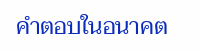คำตอบในอนาคต